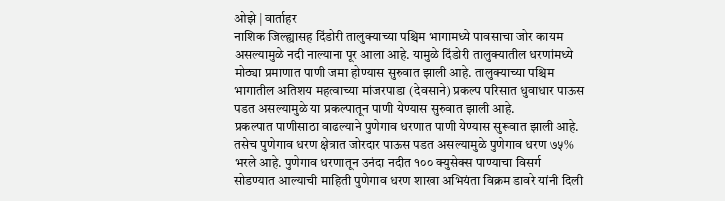ओझे | वार्ताहर
नाशिक जिल्ह्यासह दिंडोरी तालुक्याच्या पश्चिम भागामध्ये पावसाचा जोर कायम असल्यामुळे नदी नाल्याना पूर आला आहे. यामुळे दिंडोरी तालुक्यातील धरणांमध्ये मोठ्या प्रमाणात पाणी जमा होण्यास सुरुवात झाली आहे. तालुक्याच्या पश्चिम भागातील अतिशय महत्वाच्या मांजरपाडा (देवसाने) प्रकल्प परिसात धुवाधार पाऊस पडत असल्यामुळे या प्रकल्पातून पाणी येण्यास सुरुवात झाली आहे.
प्रकल्पात पाणीसाठा वाढल्याने पुणेगाव धरणात पाणी येण्यास सुरूवात झाली आहे. तसेच पुणेगाव धरण क्षेत्रात जोरदार पाऊस पडत असल्यामुळे पुणेगाव धरण ७५% भरले आहे. पुणेगाव धरणातून उनंदा नदीत १०० क्युसेक्स पाण्याचा विसर्ग सोडण्यात आल्याची माहिती पुणेगाव धरण शाखा अभियंता विक्रम डावरे यांनी दिली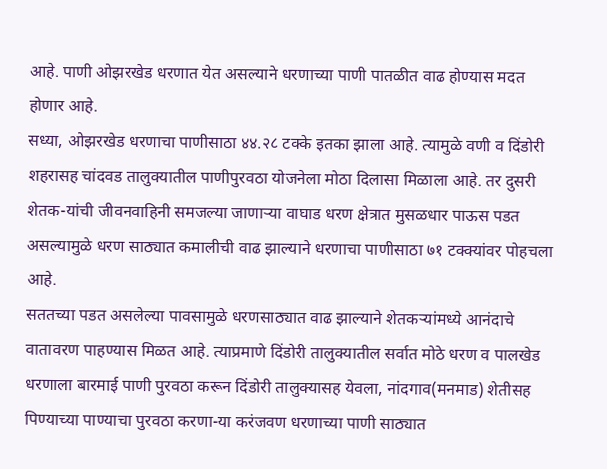आहे. पाणी ओझरखेड धरणात येत असल्याने धरणाच्या पाणी पातळीत वाढ होण्यास मदत होणार आहे.
सध्या, ओझरखेड धरणाचा पाणीसाठा ४४.२८ टक्के इतका झाला आहे. त्यामुळे वणी व दिंडोरी शहरासह चांदवड तालुक्यातील पाणीपुरवठा योजनेला मोठा दिलासा मिळाला आहे. तर दुसरी शेतक-यांची जीवनवाहिनी समजल्या जाणाऱ्या वाघाड धरण क्षेत्रात मुसळधार पाऊस पडत असल्यामुळे धरण साठ्यात कमालीची वाढ झाल्याने धरणाचा पाणीसाठा ७१ टक्क्यांवर पोहचला आहे.
सततच्या पडत असलेल्या पावसामुळे धरणसाठ्यात वाढ झाल्याने शेतकऱ्यांमध्ये आनंदाचे वातावरण पाहण्यास मिळत आहे. त्याप्रमाणे दिंडोरी तालुक्यातील सर्वात मोठे धरण व पालखेड धरणाला बारमाई पाणी पुरवठा करून दिंडोरी तालुक्यासह येवला, नांदगाव(मनमाड) शेतीसह पिण्याच्या पाण्याचा पुरवठा करणा-या करंजवण धरणाच्या पाणी साठ्यात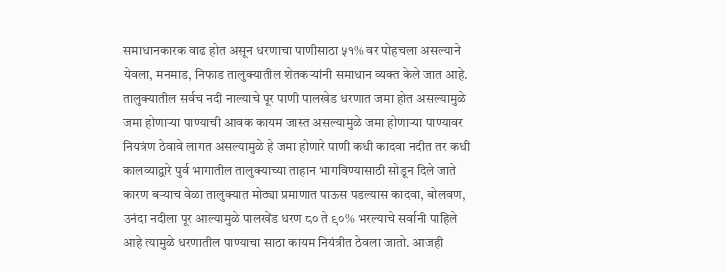समाधानकारक वाढ होत असून धरणाचा पाणीसाठा ५१% वर पोहचला असल्याने येवला, मनमाड, निफाड तालुक्यातील शेतकऱ्यांनी समाधान व्यक्त केले जात आहे.
तालुक्यातील सर्वच नदी नाल्याचे पूर पाणी पालखेड धरणात जमा होत असल्यामुळे जमा होणाऱ्या पाण्याची आवक कायम जास्त असल्यामुळे जमा होणाऱ्या पाण्यावर नियत्रंण ठेवावे लागत असल्यामुळे हे जमा होणारे पाणी कधी कादवा नदीत तर कधी कालव्याद्वारे पुर्व भागातील तालुक्याच्या ताहान भागविण्यासाठी सोडून दिले जाते कारण बऱ्याच वेळा तालुक्यात मोठ्या प्रमाणात पाऊस पडल्यास कादवा, बोलवण, उनंदा नदीला पूर आल्यामुळे पालखेंड धरण ८० ते ९०% भरल्याचे सर्वानी पाहिले आहे त्यामुळे धरणातील पाण्याचा साठा कायम नियंत्रीत ठेवला जातो. आजही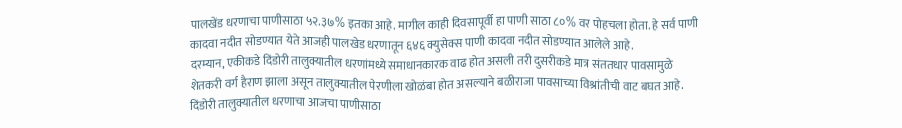पालखेंड धरणाचा पाणीसाठा ५२.३७% इतका आहे. मागील काही दिवसापूर्वी हा पाणी साठा ८०% वर पोहचला होता. हे सर्व पाणी कादवा नदीत सोडण्यात येते आजही पालखेड धरणातून ६४६ क्युसेक्स पाणी कादवा नदीत सोडण्यात आलेले आहे.
दरम्यान, एकीकडे दिंडोरी तालुक्यातील धरणांमध्ये समाधानकारक वाढ होत असली तरी दुसरीकडे मात्र संततधार पावसामुळे शेतकरी वर्ग हैराण झाला असून तालुक्यातील पेरणीला खोळंबा होत असल्याने बळीराजा पावसाच्या विश्रांतीची वाट बघत आहे.
दिंडोरी तालुक्यातील धरणाचा आजचा पाणीसाठा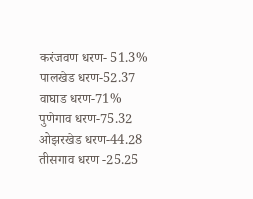करंजवण धरण- 51.3%
पालखेड धरण-52.37
वाघाड धरण-71%
पुणेगाव धरण-75.32
ओझरखेड धरण-44.28
तीसगाव धरण -25.25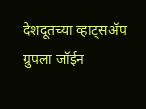देशदूतच्या व्हाट्सॲप ग्रुपला जॉईन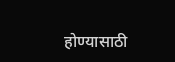होण्यासाठी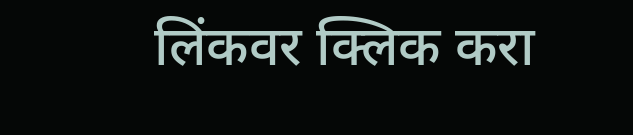लिंकवर क्लिक करा